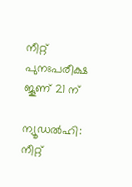നീറ്റ് പുനഃപരീക്ഷ ജൂണ് 21 ന്

ന്യൂഡൽഹി: നീറ്റ്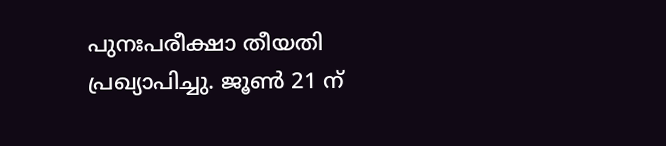പുനഃപരീക്ഷാ തീയതി പ്രഖ്യാപിച്ചു. ജൂൺ 21 ന്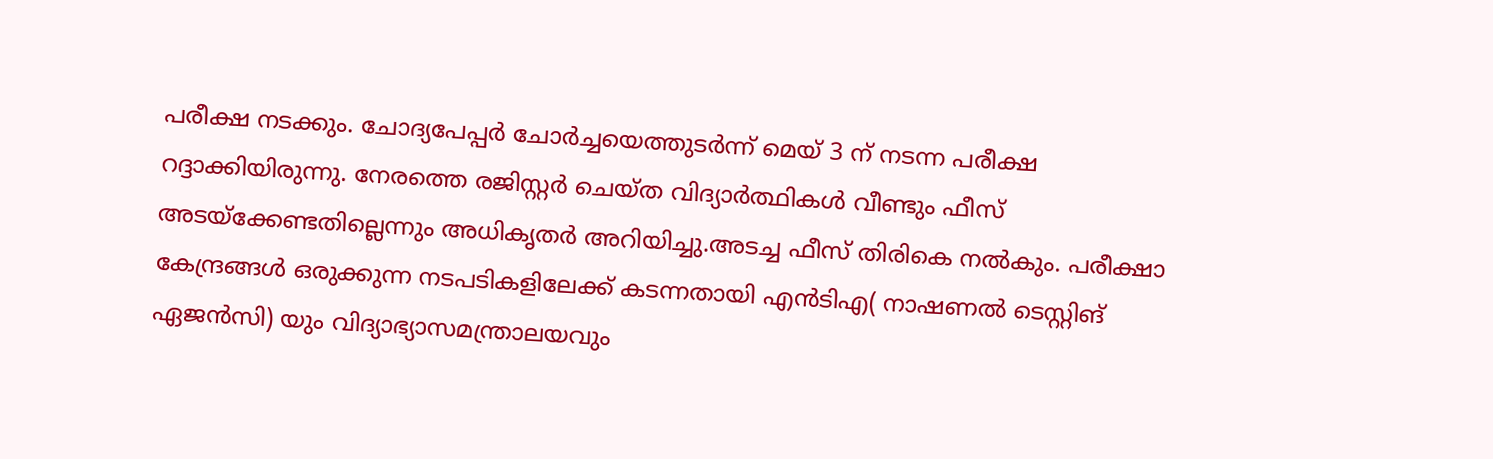പരീക്ഷ നടക്കും. ചോദ്യപേപ്പർ ചോർച്ചയെത്തുടർന്ന് മെയ് 3 ന് നടന്ന പരീക്ഷ റദ്ദാക്കിയിരുന്നു. നേരത്തെ രജിസ്റ്റർ ചെയ്ത വിദ്യാർത്ഥികൾ വീണ്ടും ഫീസ് അടയ്ക്കേണ്ടതില്ലെന്നും അധികൃതർ അറിയിച്ചു.അടച്ച ഫീസ് തിരികെ നൽകും. പരീക്ഷാ കേന്ദ്രങ്ങൾ ഒരുക്കുന്ന നടപടികളിലേക്ക് കടന്നതായി എൻടിഎ( നാഷണൽ ടെസ്റ്റിങ് ഏജൻസി) യും വിദ്യാഭ്യാസമന്ത്രാലയവും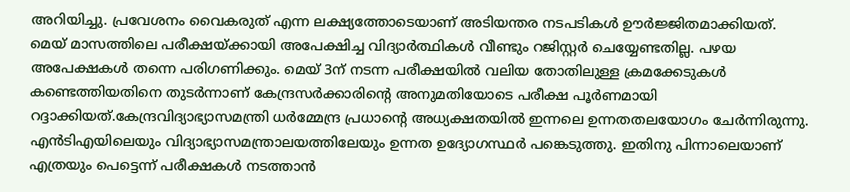അറിയിച്ചു. പ്രവേശനം വൈകരുത് എന്ന ലക്ഷ്യത്തോടെയാണ് അടിയന്തര നടപടികൾ ഊർജ്ജിതമാക്കിയത്.
മെയ് മാസത്തിലെ പരീക്ഷയ്ക്കായി അപേക്ഷിച്ച വിദ്യാർത്ഥികൾ വീണ്ടും റജിസ്റ്റർ ചെയ്യേണ്ടതില്ല. പഴയ അപേക്ഷകൾ തന്നെ പരിഗണിക്കും. മെയ് 3ന് നടന്ന പരീക്ഷയിൽ വലിയ തോതിലുള്ള ക്രമക്കേടുകൾ കണ്ടെത്തിയതിനെ തുടർന്നാണ് കേന്ദ്രസർക്കാരിന്റെ അനുമതിയോടെ പരീക്ഷ പൂർണമായി റദ്ദാക്കിയത്.കേന്ദ്രവിദ്യാഭ്യാസമന്ത്രി ധർമ്മേന്ദ്ര പ്രധാന്റെ അധ്യക്ഷതയിൽ ഇന്നലെ ഉന്നതതലയോഗം ചേർന്നിരുന്നു. എൻടിഎയിലെയും വിദ്യാഭ്യാസമന്ത്രാലയത്തിലേയും ഉന്നത ഉദ്യോഗസ്ഥർ പങ്കെടുത്തു. ഇതിനു പിന്നാലെയാണ് എത്രയും പെട്ടെന്ന് പരീക്ഷകൾ നടത്താൻ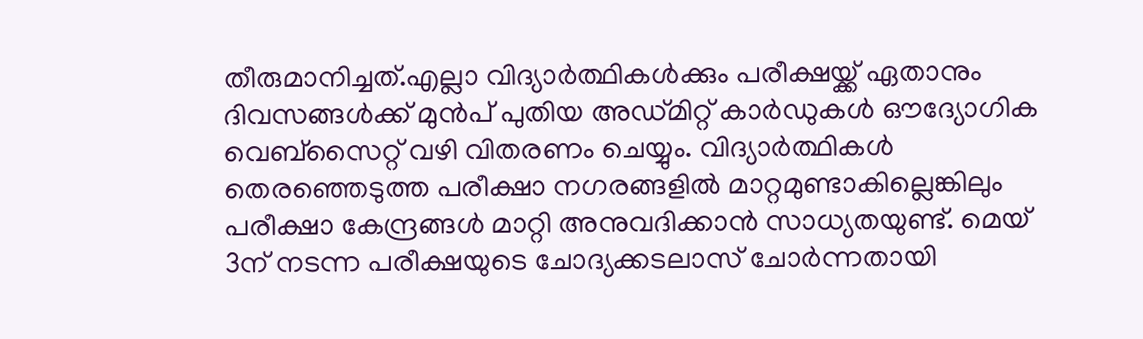തീരുമാനിച്ചത്.എല്ലാ വിദ്യാർത്ഥികൾക്കും പരീക്ഷയ്ക്ക് ഏതാനും ദിവസങ്ങൾക്ക് മുൻപ് പുതിയ അഡ്മിറ്റ് കാർഡുകൾ ഔദ്യോഗിക വെബ്സൈറ്റ് വഴി വിതരണം ചെയ്യും. വിദ്യാർത്ഥികൾ തെരഞ്ഞെടുത്ത പരീക്ഷാ നഗരങ്ങളിൽ മാറ്റമുണ്ടാകില്ലെങ്കിലും പരീക്ഷാ കേന്ദ്രങ്ങൾ മാറ്റി അനുവദിക്കാൻ സാധ്യതയുണ്ട്. മെയ് 3ന് നടന്ന പരീക്ഷയുടെ ചോദ്യക്കടലാസ് ചോർന്നതായി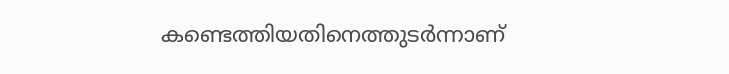കണ്ടെത്തിയതിനെത്തുടർന്നാണ്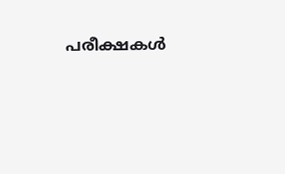പരീക്ഷകൾ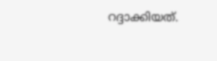റദ്ദാക്കിയത്.